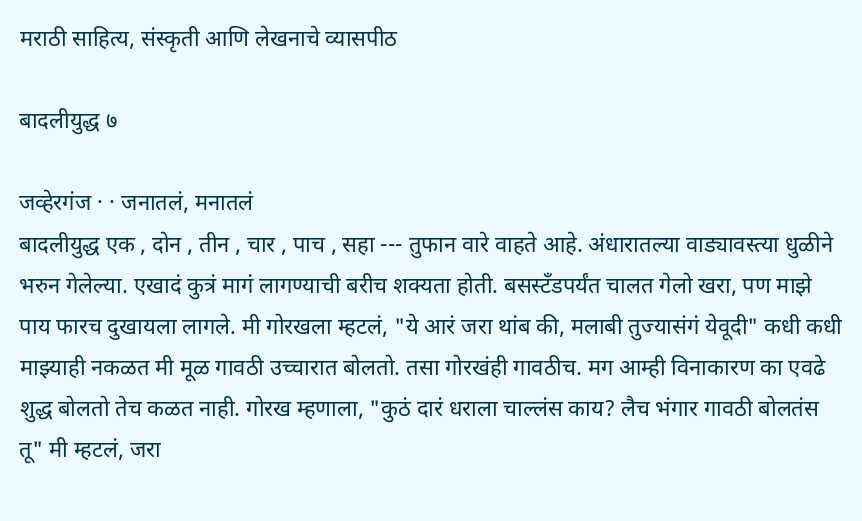मराठी साहित्य, संस्कृती आणि लेखनाचे व्यासपीठ

बादलीयुद्ध ७

जव्हेरगंज · · जनातलं, मनातलं
बादलीयुद्ध एक , दोन , तीन , चार , पाच , सहा --- तुफान वारे वाहते आहे. अंधारातल्या वाड्यावस्त्या धुळीने भरुन गेलेल्या. एखादं कुत्रं मागं लागण्याची बरीच शक्यता होती. बसस्टँडपर्यंत चालत गेलो खरा, पण माझे पाय फारच दुखायला लागले. मी गोरखला म्हटलं, "ये आरं जरा थांब की, मलाबी तुज्यासंगं येवूदी" कधी कधी माझ्याही नकळत मी मूळ गावठी उच्चारात बोलतो. तसा गोरखंही गावठीच. मग आम्ही विनाकारण का एवढे शुद्ध बोलतो तेच कळत नाही. गोरख म्हणाला, "कुठं दारं धराला चाल्लंस काय? लैच भंगार गावठी बोलतंस तू" मी म्हटलं, जरा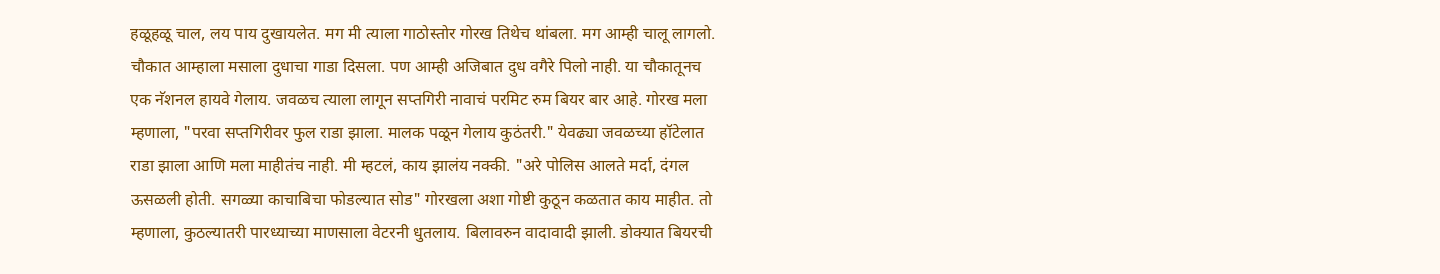हळूहळू चाल, लय पाय दुखायलेत. मग मी त्याला गाठोस्तोर गोरख तिथेच थांबला. मग आम्ही चालू लागलो. चौकात आम्हाला मसाला दुधाचा गाडा दिसला. पण आम्ही अजिबात दुध वगैरे पिलो नाही. या चौकातूनच एक नॅशनल हायवे गेलाय. जवळच त्याला लागून सप्तगिरी नावाचं परमिट रुम बियर बार आहे. गोरख मला म्हणाला, "परवा सप्तगिरीवर फुल राडा झाला. मालक पळून गेलाय कुठंतरी." येवढ्या जवळच्या हॉटेलात राडा झाला आणि मला माहीतंच नाही. मी म्हटलं, काय झालंय नक्की. "अरे पोलिस आलते मर्दा, दंगल ऊसळली होती. सगळ्या काचाबिचा फोडल्यात सोड" गोरखला अशा गोष्टी कुठून कळतात काय माहीत. तो म्हणाला, कुठल्यातरी पारध्याच्या माणसाला वेटरनी धुतलाय. बिलावरुन वादावादी झाली. डोक्यात बियरची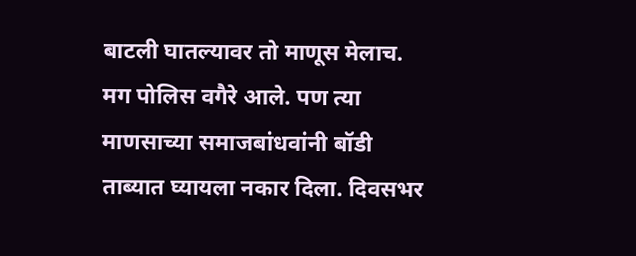बाटली घातल्यावर तो माणूस मेलाच. मग पोलिस वगैरे आले. पण त्या माणसाच्या समाजबांधवांनी बॉडी ताब्यात घ्यायला नकार दिला. दिवसभर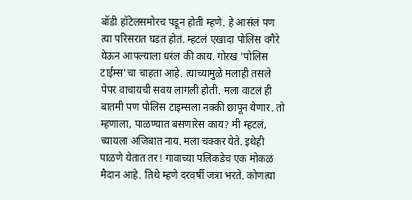बॉडी हॉटेलसमोरच पडून होती म्हणे. हे आसंलं पण त्या परिसरात घडत होतं. म्हटलं एखादा पोलिस वगैरे येऊन आपल्याला धरंल की काय. गोरख 'पोलिस टाईम्स'चा चाहता आहे. त्याच्यामुळे मलाही तसले पेपर वाचायची सवय लागली होती. मला वाटलं ही बातमी पण पोलिस टाइम्सला नक्की छापून येणार. तो म्हणाला, पाळण्यात बसणारेस काय? मी म्हटलं, च्यायला अजिबात नाय. मला चक्कर येते. इथेही पाळणे येतात तर! गावाच्या पलिकडेच एक मोकळं मैदान आहे. तिथे म्हणे दरवर्षी जत्रा भरते. कोणत्या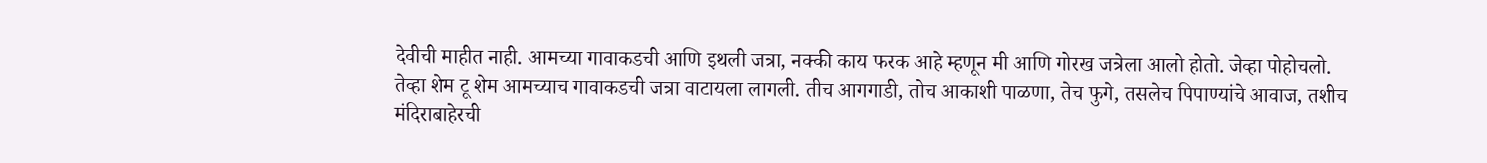देवीची माहीत नाही. आमच्या गावाकडची आणि इथली जत्रा, नक्की काय फरक आहे म्हणून मी आणि गोरख जत्रेला आलो होतो. जेव्हा पोहोचलो. तेव्हा शेम टू शेम आमच्याच गावाकडची जत्रा वाटायला लागली. तीच आगगाडी, तोच आकाशी पाळणा, तेच फुगे, तसलेच पिपाण्यांचे आवाज, तशीच मंदिराबाहेरची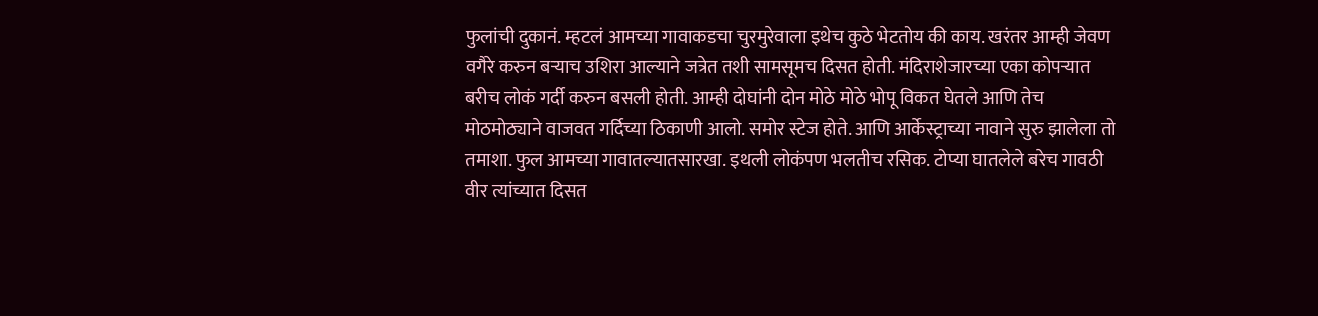फुलांची दुकानं. म्हटलं आमच्या गावाकडचा चुरमुरेवाला इथेच कुठे भेटतोय की काय. खरंतर आम्ही जेवण वगैरे करुन बऱ्याच उशिरा आल्याने जत्रेत तशी सामसूमच दिसत होती. मंदिराशेजारच्या एका कोपऱ्यात बरीच लोकं गर्दी करुन बसली होती. आम्ही दोघांनी दोन मोठे मोठे भोपू विकत घेतले आणि तेच मोठमोठ्याने वाजवत गर्दिच्या ठिकाणी आलो. समोर स्टेज होते. आणि आर्केस्ट्राच्या नावाने सुरु झालेला तो तमाशा. फुल आमच्या गावातल्यातसारखा. इथली लोकंपण भलतीच रसिक. टोप्या घातलेले बरेच गावठी वीर त्यांच्यात दिसत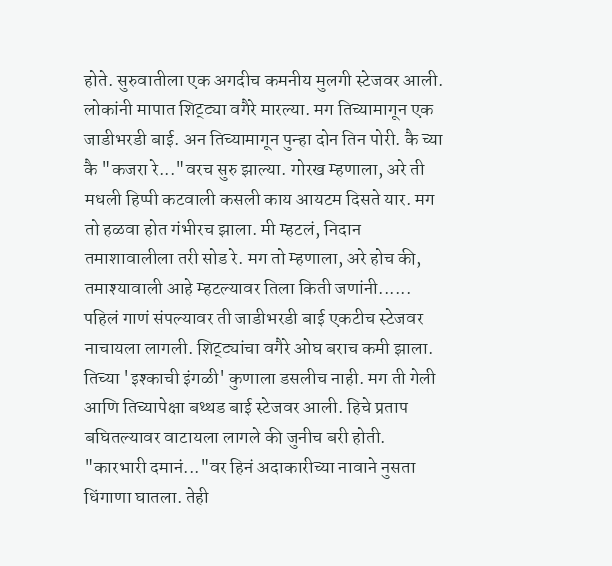होते. सुरुवातीला एक अगदीच कमनीय मुलगी स्टेजवर आली. लोकांनी मापात शिट्ट्या वगैरे मारल्या. मग तिच्यामागून एक जाडीभरडी बाई. अन तिच्यामागून पुन्हा दोन तिन पोरी. कै च्या कै "कजरा रे..."वरच सुरु झाल्या. गोरख म्हणाला, अरे ती मधली हिप्पी कटवाली कसली काय आयटम दिसते यार. मग तो हळवा होत गंभीरच झाला. मी म्हटलं, निदान तमाशावालीला तरी सोड रे. मग तो म्हणाला, अरे होच की, तमाश्यावाली आहे म्हटल्यावर तिला किती जणांनी...... पहिलं गाणं संपल्यावर ती जाडीभरडी बाई एकटीच स्टेजवर नाचायला लागली. शिट्ट्यांचा वगैरे ओघ बराच कमी झाला. तिच्या 'इश्काची इंगळी' कुणाला डसलीच नाही. मग ती गेली आणि तिच्यापेक्षा बथ्थड बाई स्टेजवर आली. हिचे प्रताप बघितल्यावर वाटायला लागले की जुनीच बरी होती. "कारभारी दमानं..."वर हिनं अदाकारीच्या नावाने नुसता धिंगाणा घातला. तेही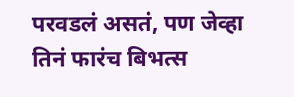परवडलं असतं, पण जेव्हा तिनं फारंच बिभत्स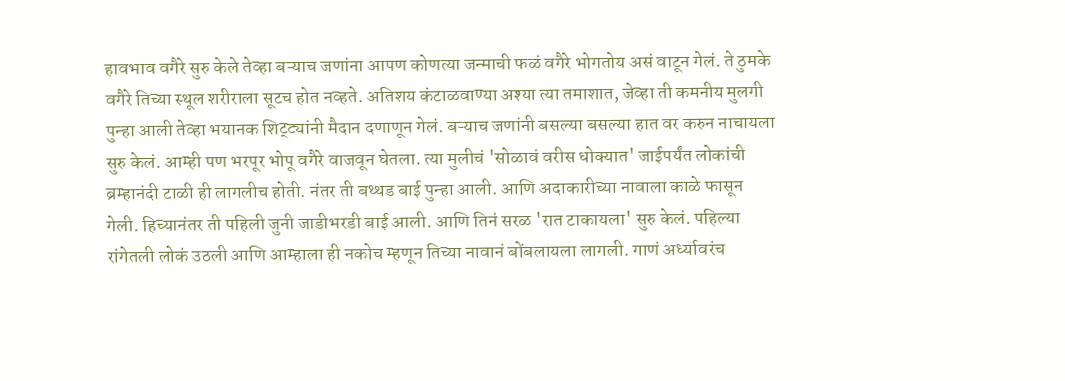हावभाव वगैरे सुरु केले तेव्हा बऱ्याच जणांना आपण कोणत्या जन्माची फळं वगैरे भोगतोय असं वाटून गेलं. ते ठुमके वगैरे तिच्या स्थूल शरीराला सूटच होत नव्हते. अतिशय कंटाळवाण्या अश्या त्या तमाशात, जेव्हा ती कमनीय मुलगी पुन्हा आली तेव्हा भयानक शिट्ट्यांनी मैदान दणाणून गेलं. बऱ्याच जणांनी बसल्या बसल्या हात वर करुन नाचायला सुरु केलं. आम्ही पण भरपूर भोपू वगैरे वाजवून घेतला. त्या मुलीचं 'सोळावं वरीस धोक्यात' जाईपर्यंत लोकांची ब्रम्हानंदी टाळी ही लागलीच होती. नंतर ती बथ्थड बाई पुन्हा आली. आणि अदाकारीच्या नावाला काळे फासून गेली. हिच्यानंतर ती पहिली जुनी जाडीभरडी बाई आली. आणि तिनं सरळ 'रात टाकायला' सुरु केलं. पहिल्या रांगेतली लोकं उठली आणि आम्हाला ही नकोच म्हणून तिच्या नावानं बोंबलायला लागली. गाणं अर्ध्यावरंच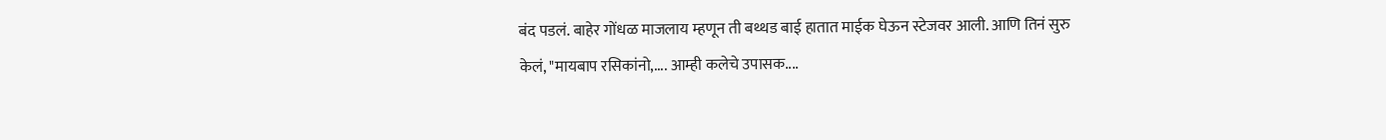बंद पडलं. बाहेर गोंधळ माजलाय म्हणून ती बथ्थड बाई हातात माईक घेऊन स्टेजवर आली. आणि तिनं सुरु केलं, "मायबाप रसिकांनो,.... आम्ही कलेचे उपासक....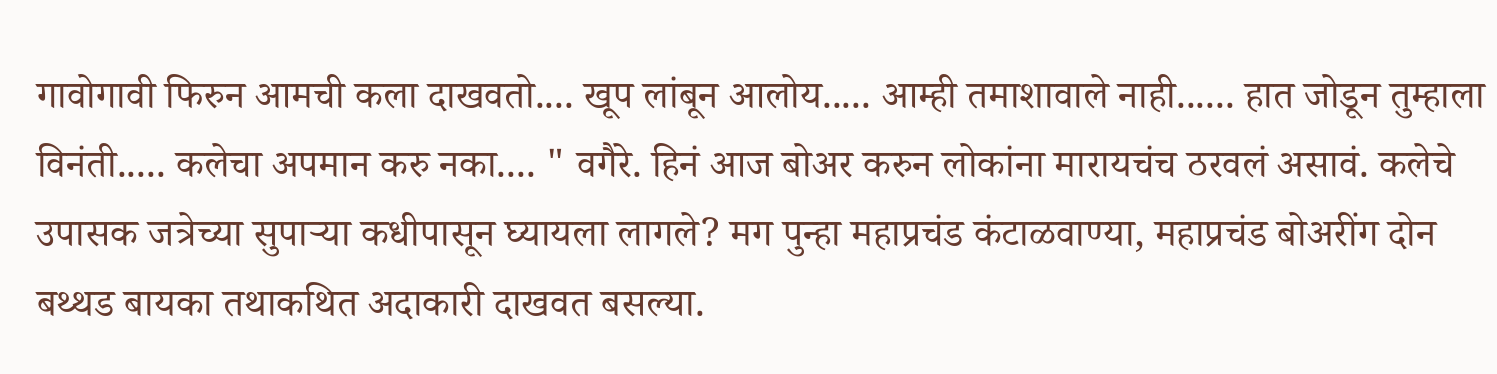गावोगावी फिरुन आमची कला दाखवतो.... खूप लांबून आलोय..... आम्ही तमाशावाले नाही...... हात जोडून तुम्हाला विनंती..... कलेचा अपमान करु नका.... " वगैरे. हिनं आज बोअर करुन लोकांना मारायचंच ठरवलं असावं. कलेचे उपासक जत्रेच्या सुपाऱ्या कधीपासून घ्यायला लागले? मग पुन्हा महाप्रचंड कंटाळवाण्या, महाप्रचंड बोअरींग दोन बथ्थड बायका तथाकथित अदाकारी दाखवत बसल्या.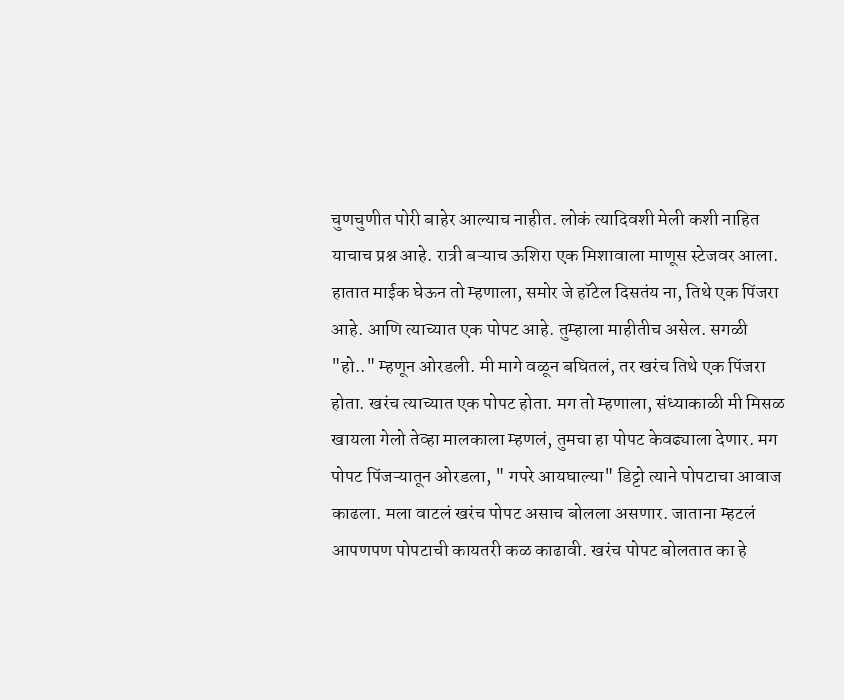चुणचुणीत पोरी बाहेर आल्याच नाहीत. लोकं त्यादिवशी मेली कशी नाहित याचाच प्रश्न आहे. रात्री बऱ्याच ऊशिरा एक मिशावाला माणूस स्टेजवर आला. हातात माईक घेऊन तो म्हणाला, समोर जे हॉटेल दिसतंय ना, तिथे एक पिंजरा आहे. आणि त्याच्यात एक पोपट आहे. तुम्हाला माहीतीच असेल. सगळी "हो.." म्हणून ओरडली. मी मागे वळून बघितलं, तर खरंच तिथे एक पिंजरा होता. खरंच त्याच्यात एक पोपट होता. मग तो म्हणाला, संध्याकाळी मी मिसळ खायला गेलो तेव्हा मालकाला म्हणलं, तुमचा हा पोपट केवढ्याला देणार. मग पोपट पिंजऱ्यातून ओरडला, " गपरे आयघाल्या" डिट्टो त्याने पोपटाचा आवाज काढला. मला वाटलं खरंच पोपट असाच बोलला असणार. जाताना म्हटलं आपणपण पोपटाची कायतरी कळ काढावी. खरंच पोपट बोलतात का हे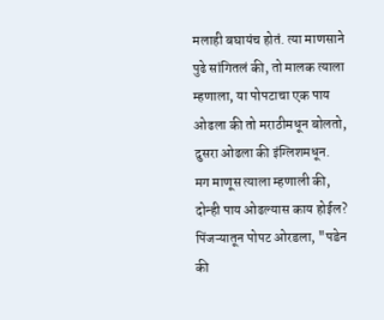मलाही बघायंच होतं. त्या माणसाने पुढे सांगितलं की, तो मालक त्याला म्हणाला, या पोपटाचा एक पाय ओढला की तो मराठीमधून बोलतो, दुसरा ओढला की इंग्लिशमधून. मग माणूस त्याला म्हणाली की, दोन्ही पाय ओढल्यास काय होईल? पिंजऱ्यातून पोपट ओरडला, "पडेन की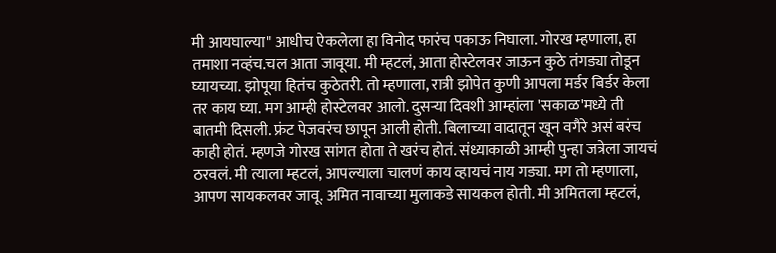मी आयघाल्या" आधीच ऐकलेला हा विनोद फारंच पकाऊ निघाला. गोरख म्हणाला, हा तमाशा नव्हंच.चल आता जावूया. मी म्हटलं, आता होस्टेलवर जाऊन कुठे तंगड्या तोडून घ्यायच्या. झोपूया हितंच कुठेतरी. तो म्हणाला, रात्री झोपेत कुणी आपला मर्डर बिर्डर केला तर काय घ्या. मग आम्ही होस्टेलवर आलो. दुसऱ्या दिवशी आम्हांला 'सकाळ'मध्ये ती बातमी दिसली. फ्रंट पेजवरंच छापून आली होती. बिलाच्या वादातून खून वगैरे असं बरंच काही होतं. म्हणजे गोरख सांगत होता ते खरंच होतं. संध्याकाळी आम्ही पुन्हा जत्रेला जायचं ठरवलं. मी त्याला म्हटलं, आपल्याला चालणं काय व्हायचं नाय गड्या. मग तो म्हणाला, आपण सायकलवर जावू. अमित नावाच्या मुलाकडे सायकल होती. मी अमितला म्हटलं,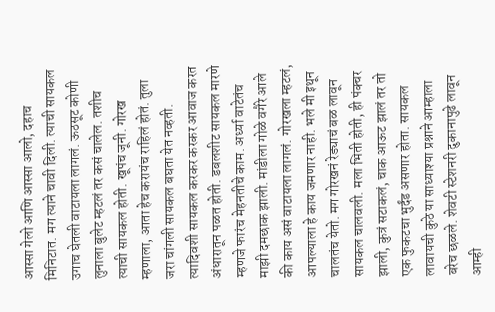आस्सा गेलो आणि आस्सा आलो, दहाच मिनिटात. मग त्याने चावी दिली. त्याची सायकल उगाच घेतली वाटायला लागलं. ऊठसूट कोणी लुनाला बुलेट म्हटलं तर कसं चालेल. तशीच त्याची सायकल होती. खूपंच जूनी. गोरख म्हणाला, आता हेच करायंच राहिलं होतं. तुला जरा चांगली सायकल बघता येत नव्हती. त्यादिवशी सायकल करकर करकर आवाज करत अंधारातून पळत होती. डबलशीट सायकल मारणे म्हणजे फारंच मेहनतीचे काम. अर्ध्या वाटेतंच माझी दमछाक झाली. मांडीला गोळे वगैरे आले की काय असं वाटायला लागलं. गोरखला म्हटलं, आपल्याला हे काय जमणार नाही. भले मी इथून चालतंच येतो. मग गोरखनं रेड्याचं बळ लावून सायकल चालवली. मला भिती होती, ही पंक्चर झाली, कुत्रं सटाकलं, चाक आऊट झालं तर तो एक फुकटचा भुर्दंड असणार होता. सायकल लावायची कुठे या साध्याश्या प्रश्नाने आम्हाला बरेच छळले. शेवटी स्टेशनरी दुकानापुढे लावून आम्ही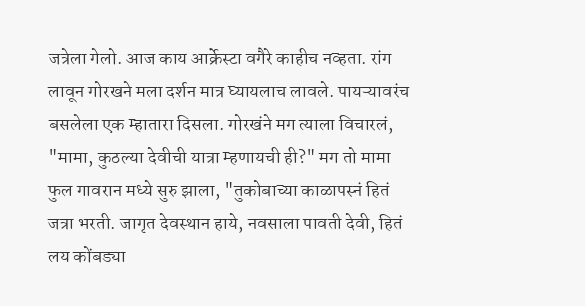जत्रेला गेलो. आज काय आर्क्रेस्टा वगैरे काहीच नव्हता. रांग लावून गोरखने मला दर्शन मात्र घ्यायलाच लावले. पायऱ्यावरंच बसलेला एक म्हातारा दिसला. गोरखंने मग त्याला विचारलं, "मामा, कुठल्या देवीची यात्रा म्हणायची ही?" मग तो मामा फुल गावरान मध्ये सुरु झाला, "तुकोबाच्या काळापस्नं हितं जत्रा भरती. जागृत देवस्थान हाये, नवसाला पावती देवी, हितं लय कोंबड्या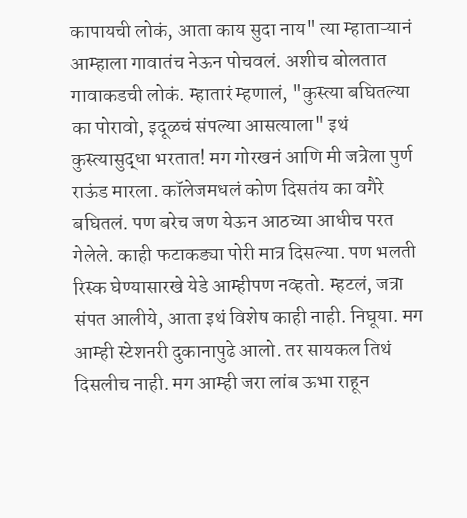कापायची लोकं, आता काय सुदा नाय" त्या म्हाताऱ्यानं आम्हाला गावातंच नेऊन पोचवलं. अशीच बोलतात गावाकडची लोकं. म्हातारं म्हणालं, "कुस्त्या बघितल्या का पोरावो, इदूळचं संपल्या आसत्याला" इथं कुस्त्यासुद्धा भरतात! मग गोरखनं आणि मी जत्रेला पुर्ण राऊंड मारला. कॉलेजमधलं कोण दिसतंय का वगैरे बघितलं. पण बरेच जण येऊन आठच्या आधीच परत गेलेले. काही फटाकड्या पोरी मात्र दिसल्या. पण भलती रिस्क घेण्यासारखे येडे आम्हीपण नव्हतो. म्हटलं, जत्रा संपत आलीये, आता इथं विशेष काही नाही. निघूया. मग आम्ही स्टेशनरी दुकानापुढे आलो. तर सायकल तिथं दिसलीच नाही. मग आम्ही जरा लांब ऊभा राहून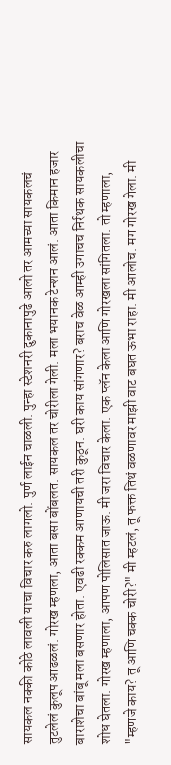सायकल नक्की कोठे लावली याचा विचार करु लागलो. पुर्ण लाईन चाळली. पुन्हा स्टेशनरी दुकानापुढे आलो तर आमच्या सायकलचं तुटलेलं कुलूप आढळलं. गोरख म्हणला, आता बसा बोंबलत. सायकल तर चोरीला गेली. मला भयानक टेन्शन आलं. आता किमान हजार बाराशेचा बांबू मला बसणार होता. एवढी रक्कम आणायची तरी कुठून. घरी काय सांगणार? बराच वेळ आम्ही उगाचच निर्रथक सायकलीचा शोध घेतला. गोरख म्हणाला, आपण पोलिसात जाऊ. मी जरा विचार केला. एक प्लॅन केला आणि गोरखला सांगितला. तो म्हणाला, "म्हणजे काय? तू आणि चक्क चोरी?" मी म्हटलं, तू फक्त तिथं वळणावर माझी वाट बघत ऊभा राहा. मी आलोच. मग गोरख गेला. मी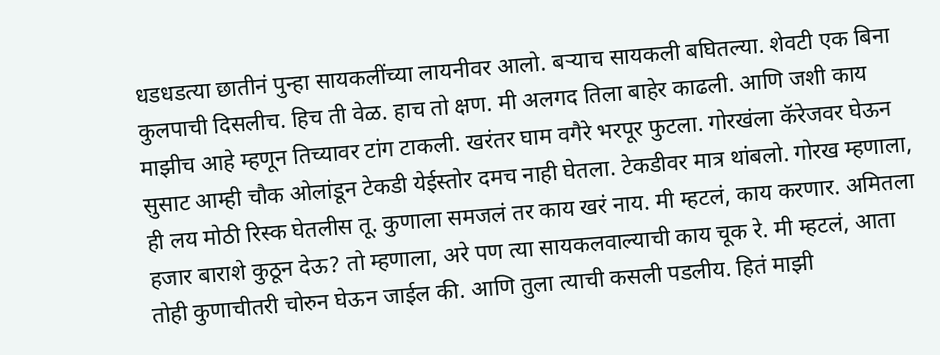धडधडत्या छातीनं पुन्हा सायकलींच्या लायनीवर आलो. बऱ्याच सायकली बघितल्या. शेवटी एक बिना कुलपाची दिसलीच. हिच ती वेळ. हाच तो क्षण. मी अलगद तिला बाहेर काढली. आणि जशी काय माझीच आहे म्हणून तिच्यावर टांग टाकली. खरंतर घाम वगैरे भरपूर फुटला. गोरखंला कॅरेजवर घेऊन सुसाट आम्ही चौक ओलांडून टेकडी येईस्तोर दमच नाही घेतला. टेकडीवर मात्र थांबलो. गोरख म्हणाला, ही लय मोठी रिस्क घेतलीस तू. कुणाला समजलं तर काय खरं नाय. मी म्हटलं, काय करणार. अमितला हजार बाराशे कुठून देऊ? तो म्हणाला, अरे पण त्या सायकलवाल्याची काय चूक रे. मी म्हटलं, आता तोही कुणाचीतरी चोरुन घेऊन जाईल की. आणि तुला त्याची कसली पडलीय. हितं माझी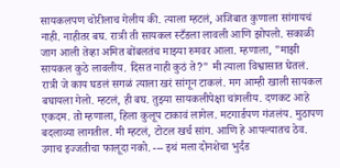सायकलपण चोरीलाच गेलीय की. त्याला म्हटलं, अजिबात कुणाला सांगायचं नाही. नाहीतर बघ. रात्री ती सायकल स्टँडला लावली आणि झोपलो. सकाळी जाग आली तेव्हा अमित बोंबलतंच माझ्या रुमवर आला. म्हणाला, "माझी सायकल कुठे लावलीय. दिसत नाही कुठं ते?" मी त्याला विश्वासात घेतलं. रात्री जे काय घडलं सगळं त्याला खरं सांगून टाकलं. मग आम्ही खाली सायकल बघायला गेलो. म्हटलं, ही बघ. तुझ्या सायकलीपेक्षा चांगलीय. दणकट आहे एकदम. तो म्हणाला, हिला कुलूप टाकावं लागेल. मटगार्डपण गंजलंय. मुठापण बदलाव्या लागतील. मी म्हटलं, टोटल खर्च सांग. आणि हे आपल्यातच ठेव. उगाच इज्जतीचा फालूदा नको. --- इथं मला दोनशेचा भुर्दंड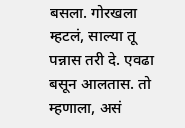बसला. गोरखला म्हटलं, साल्या तू पन्नास तरी दे. एवढा बसून आलतास. तो म्हणाला, असं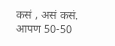कसं , असं कसं. आपण 50-50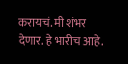करायचं. मी शंभर देणार. हे भारीच आहे.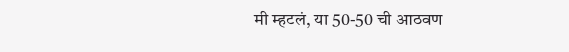मी म्हटलं, या 50-50 ची आठवण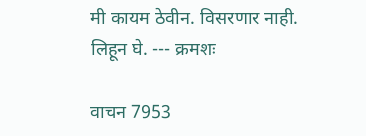मी कायम ठेवीन. विसरणार नाही. लिहून घे. --- क्रमशः

वाचन 7953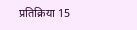प्रतिक्रिया 15